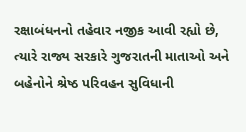રક્ષાબંધનનો તહેવાર નજીક આવી રહ્યો છે, ત્યારે રાજ્ય સરકારે ગુજરાતની માતાઓ અને બહેનોને શ્રેષ્ઠ પરિવહન સુવિધાની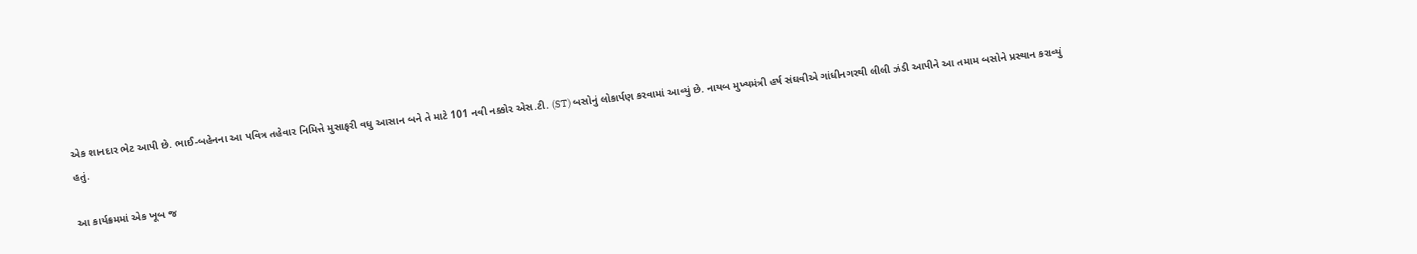એક શાનદાર ભેટ આપી છે. ભાઈ-બહેનના આ પવિત્ર તહેવાર નિમિત્તે મુસાફરી વધુ આસાન બને તે માટે 101 નવી નક્કોર એસ.ટી. (ST) બસોનું લોકાર્પણ કરવામાં આવ્યું છે. નાયબ મુખ્યમંત્રી હર્ષ સંઘવીએ ગાંધીનગરથી લીલી ઝંડી આપીને આ તમામ બસોને પ્રસ્થાન કરાવ્યું હતું.

આ કાર્યક્રમમાં એક ખૂબ જ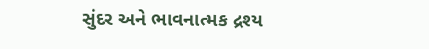સુંદર અને ભાવનાત્મક દ્રશ્ય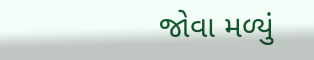જોવા મળ્યું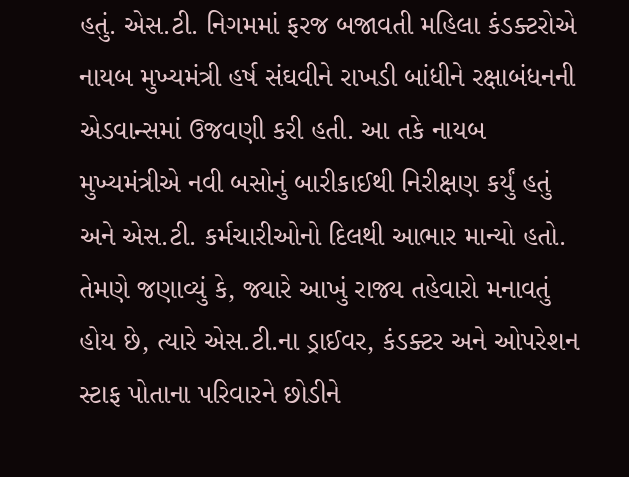હતું. એસ.ટી. નિગમમાં ફરજ બજાવતી મહિલા કંડક્ટરોએ નાયબ મુખ્યમંત્રી હર્ષ સંઘવીને રાખડી બાંધીને રક્ષાબંધનની એડવાન્સમાં ઉજવણી કરી હતી. આ તકે નાયબ મુખ્યમંત્રીએ નવી બસોનું બારીકાઈથી નિરીક્ષણ કર્યું હતું અને એસ.ટી. કર્મચારીઓનો દિલથી આભાર માન્યો હતો. તેમણે જણાવ્યું કે, જ્યારે આખું રાજ્ય તહેવારો મનાવતું હોય છે, ત્યારે એસ.ટી.ના ડ્રાઈવર, કંડક્ટર અને ઓપરેશન સ્ટાફ પોતાના પરિવારને છોડીને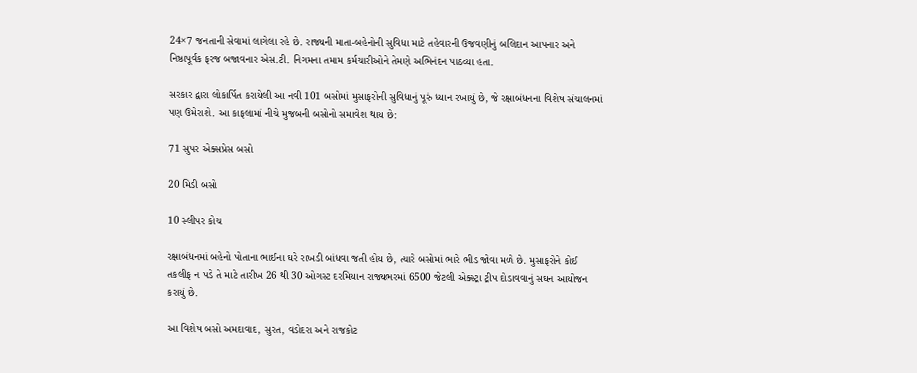24×7 જનતાની સેવામાં લાગેલા રહે છે. રાજ્યની માતા-બહેનોની સુવિધા માટે તહેવારની ઉજવણીનું બલિદાન આપનાર અને નિષ્ઠાપૂર્વક ફરજ બજાવનાર એસ.ટી. નિગમના તમામ કર્મચારીઓને તેમણે અભિનંદન પાઠવ્યા હતા.

સરકાર દ્વારા લોકાર્પિત કરાયેલી આ નવી 101 બસોમાં મુસાફરોની સુવિધાનું પૂરું ધ્યાન રખાયું છે, જે રક્ષાબંધનના વિશેષ સંચાલનમાં પણ ઉમેરાશે. આ કાફલામાં નીચે મુજબની બસોનો સમાવેશ થાય છે:

71 સુપર એક્સપ્રેસ બસો

20 મિડી બસો

10 સ્લીપર કોચ

રક્ષાબંધનમાં બહેનો પોતાના ભાઈના ઘરે રાખડી બાંધવા જતી હોય છે, ત્યારે બસોમાં ભારે ભીડ જોવા મળે છે. મુસાફરોને કોઈ તકલીફ ન પડે તે માટે તારીખ 26 થી 30 ઓગસ્ટ દરમિયાન રાજ્યભરમાં 6500 જેટલી એક્સ્ટ્રા ટ્રીપ દોડાવવાનું સઘન આયોજન કરાયું છે.

આ વિશેષ બસો અમદાવાદ, સુરત, વડોદરા અને રાજકોટ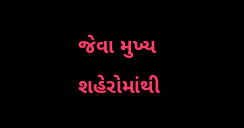જેવા મુખ્ય શહેરોમાંથી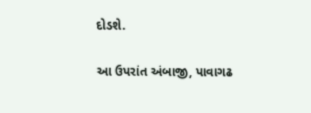દોડશે.

આ ઉપરાંત અંબાજી, પાવાગઢ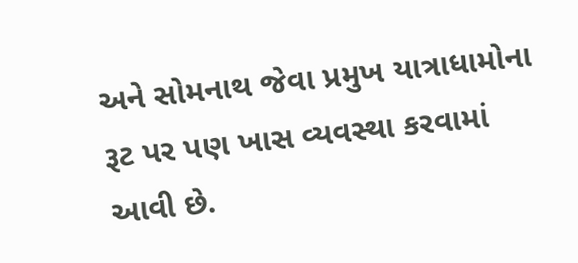અને સોમનાથ જેવા પ્રમુખ યાત્રાધામોના રૂટ પર પણ ખાસ વ્યવસ્થા કરવામાં આવી છે.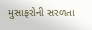મુસાફરોની સરળતા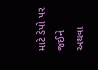માટે ડેપો પર જઈને અથવા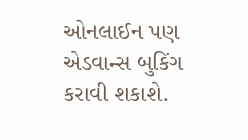ઓનલાઈન પણ એડવાન્સ બુકિંગ કરાવી શકાશે.